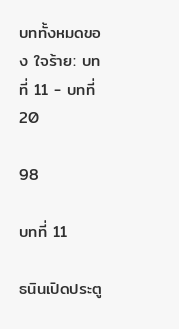บททั้งหมดของ ใจร้าย: บทที่ 11 - บทที่ 20

98

บทที่ 11

ธนินเปิดประตู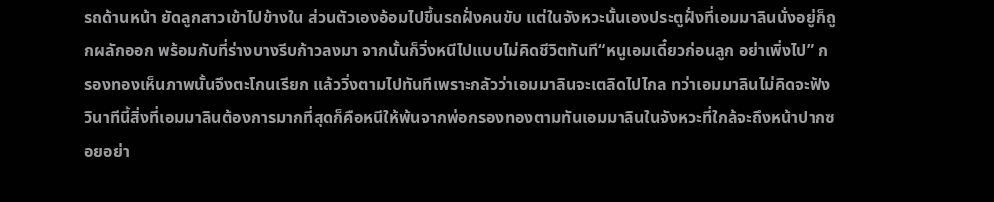รถด้านหน้า ยัดลูกสาวเข้าไปข้างใน ส่วนตัวเองอ้อมไปขึ้นรถฝั่งคนขับ แต่ในจังหวะนั้นเองประตูฝั่งที่เอมมาลินนั่งอยู่ก็ถูกผลักออก พร้อมกับที่ร่างบางรีบก้าวลงมา จากนั้นก็วิ่งหนีไปแบบไม่คิดชีวิตทันที“หนูเอมเดี๋ยวก่อนลูก อย่าเพิ่งไป” กรองทองเห็นภาพนั้นจึงตะโกนเรียก แล้ววิ่งตามไปทันทีเพราะกลัวว่าเอมมาลินจะเตลิดไปไกล ทว่าเอมมาลินไม่คิดจะฟัง วินาทีนี้สิ่งที่เอมมาลินต้องการมากที่สุดก็คือหนีให้พ้นจากพ่อกรองทองตามทันเอมมาลินในจังหวะที่ใกล้จะถึงหน้าปากซอยอย่า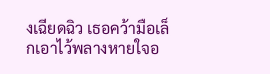งเฉียดฉิว เธอคว้ามือเล็กเอาไว้พลางหายใจอ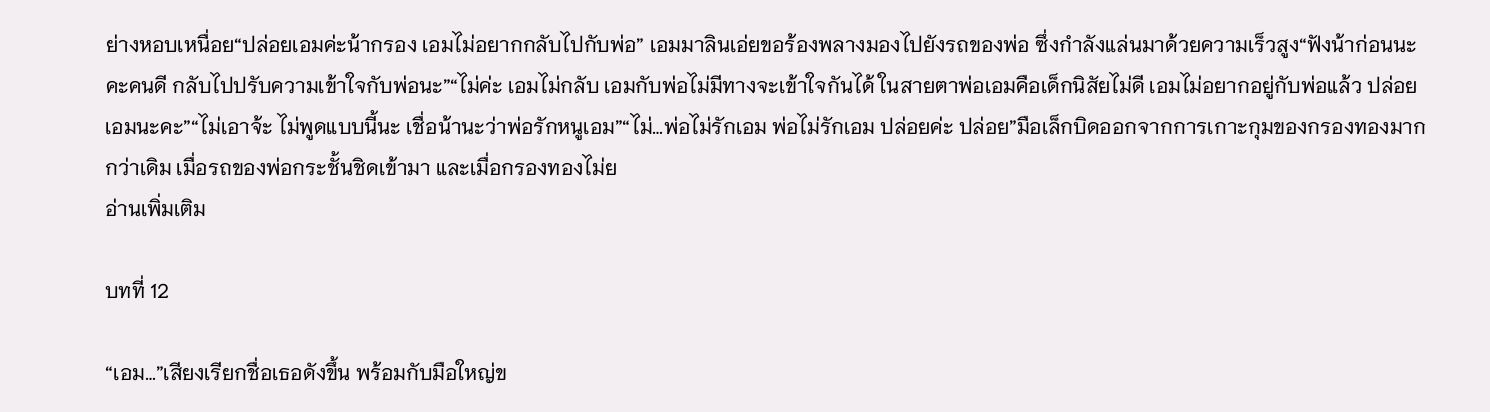ย่างหอบเหนื่อย“ปล่อยเอมค่ะน้ากรอง เอมไม่อยากกลับไปกับพ่อ” เอมมาลินเอ่ยขอร้องพลางมองไปยังรถของพ่อ ซึ่งกำลังแล่นมาด้วยความเร็วสูง“ฟังน้าก่อนนะคะคนดี กลับไปปรับความเข้าใจกับพ่อนะ”“ไม่ค่ะ เอมไม่กลับ เอมกับพ่อไม่มีทางจะเข้าใจกันได้ ในสายตาพ่อเอมคือเด็กนิสัยไม่ดี เอมไม่อยากอยู่กับพ่อแล้ว ปล่อยเอมนะคะ”“ไม่เอาจ้ะ ไม่พูดแบบนี้นะ เชื่อน้านะว่าพ่อรักหนูเอม”“ไม่…พ่อไม่รักเอม พ่อไม่รักเอม ปล่อยค่ะ ปล่อย”มือเล็กบิดออกจากการเกาะกุมของกรองทองมากกว่าเดิม เมื่อรถของพ่อกระชั้นชิดเข้ามา และเมื่อกรองทองไม่ย
อ่านเพิ่มเติม

บทที่ 12

“เอม…”เสียงเรียกชื่อเธอดังขึ้น พร้อมกับมือใหญ่ข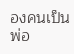องคนเป็นพ่อ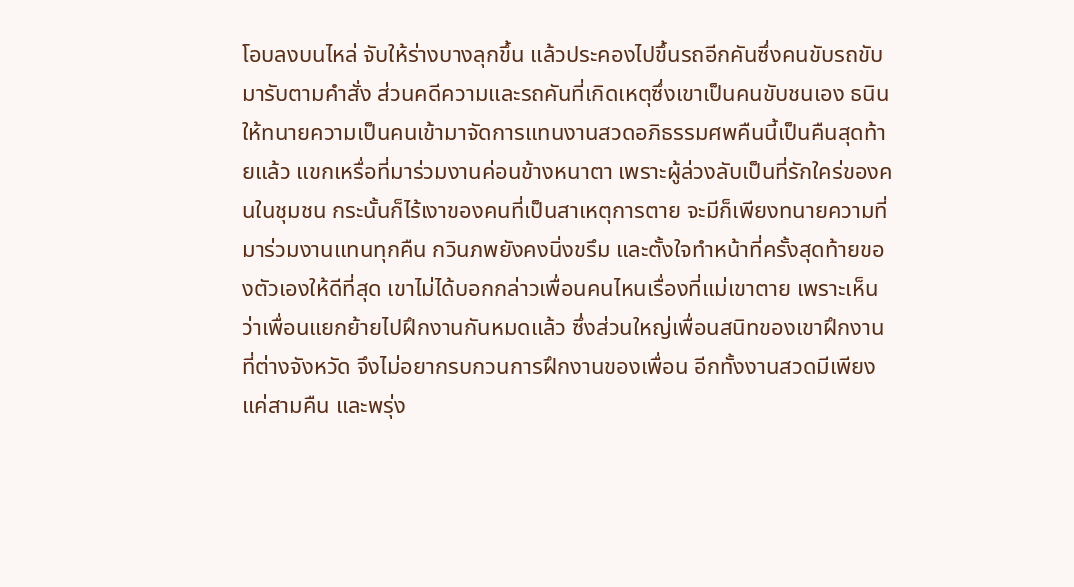โอบลงบนไหล่ จับให้ร่างบางลุกขึ้น แล้วประคองไปขึ้นรถอีกคันซึ่งคนขับรถขับมารับตามคำสั่ง ส่วนคดีความและรถคันที่เกิดเหตุซึ่งเขาเป็นคนขับชนเอง ธนินให้ทนายความเป็นคนเข้ามาจัดการแทนงานสวดอภิธรรมศพคืนนี้เป็นคืนสุดท้ายแล้ว แขกเหรื่อที่มาร่วมงานค่อนข้างหนาตา เพราะผู้ล่วงลับเป็นที่รักใคร่ของคนในชุมชน กระนั้นก็ไร้เงาของคนที่เป็นสาเหตุการตาย จะมีก็เพียงทนายความที่มาร่วมงานแทนทุกคืน กวินภพยังคงนิ่งขรึม และตั้งใจทำหน้าที่ครั้งสุดท้ายของตัวเองให้ดีที่สุด เขาไม่ได้บอกกล่าวเพื่อนคนไหนเรื่องที่แม่เขาตาย เพราะเห็นว่าเพื่อนแยกย้ายไปฝึกงานกันหมดแล้ว ซึ่งส่วนใหญ่เพื่อนสนิทของเขาฝึกงานที่ต่างจังหวัด จึงไม่อยากรบกวนการฝึกงานของเพื่อน อีกทั้งงานสวดมีเพียงแค่สามคืน และพรุ่ง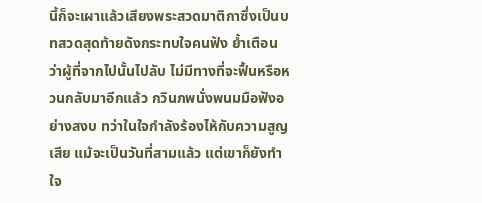นี้ก็จะเผาแล้วเสียงพระสวดมาติกาซึ่งเป็นบทสวดสุดท้ายดังกระทบใจคนฟัง ย้ำเตือนว่าผู้ที่จากไปนั้นไปลับ ไม่มีทางที่จะฟื้นหรือหวนกลับมาอีกแล้ว กวินภพนั่งพนมมือฟังอย่างสงบ ทว่าในใจกำลังร้องไห้กับความสูญเสีย แม้จะเป็นวันที่สามแล้ว แต่เขาก็ยังทำใจ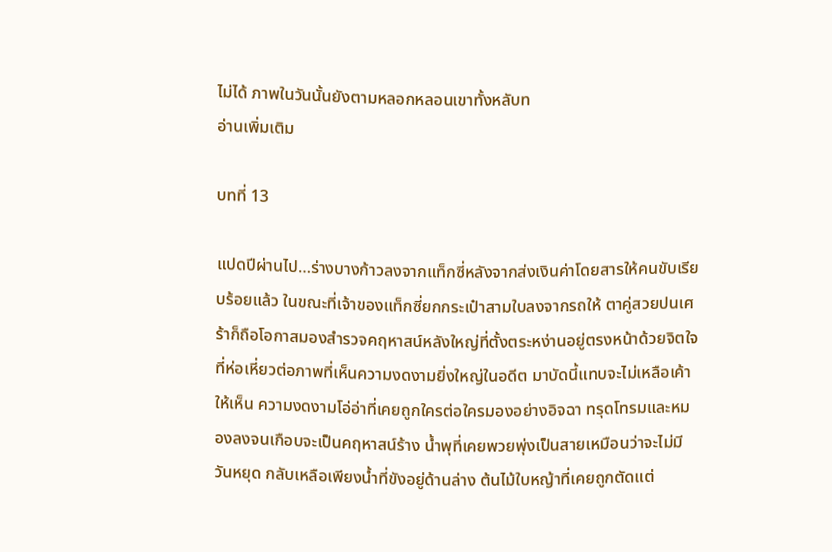ไม่ได้ ภาพในวันนั้นยังตามหลอกหลอนเขาทั้งหลับท
อ่านเพิ่มเติม

บทที่ 13

แปดปีผ่านไป…ร่างบางก้าวลงจากแท็กซี่หลังจากส่งเงินค่าโดยสารให้คนขับเรียบร้อยแล้ว ในขณะที่เจ้าของแท็กซี่ยกกระเป๋าสามใบลงจากรถให้ ตาคู่สวยปนเศร้าก็ถือโอกาสมองสำรวจคฤหาสน์หลังใหญ่ที่ตั้งตระหง่านอยู่ตรงหน้าด้วยจิตใจที่ห่อเหี่ยวต่อภาพที่เห็นความงดงามยิ่งใหญ่ในอดีต มาบัดนี้แทบจะไม่เหลือเค้าให้เห็น ความงดงามโอ่อ่าที่เคยถูกใครต่อใครมองอย่างอิจฉา ทรุดโทรมและหมองลงจนเกือบจะเป็นคฤหาสน์ร้าง น้ำพุที่เคยพวยพุ่งเป็นสายเหมือนว่าจะไม่มีวันหยุด กลับเหลือเพียงน้ำที่ขังอยู่ด้านล่าง ต้นไม้ใบหญ้าที่เคยถูกตัดแต่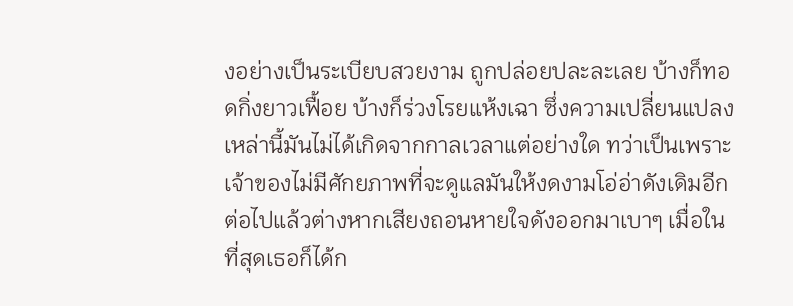งอย่างเป็นระเบียบสวยงาม ถูกปล่อยปละละเลย บ้างก็ทอดกิ่งยาวเฟื้อย บ้างก็ร่วงโรยแห้งเฉา ซึ่งความเปลี่ยนแปลงเหล่านี้มันไม่ได้เกิดจากกาลเวลาแต่อย่างใด ทว่าเป็นเพราะเจ้าของไม่มีศักยภาพที่จะดูแลมันให้งดงามโอ่อ่าดังเดิมอีกต่อไปแล้วต่างหากเสียงถอนหายใจดังออกมาเบาๆ เมื่อในที่สุดเธอก็ได้ก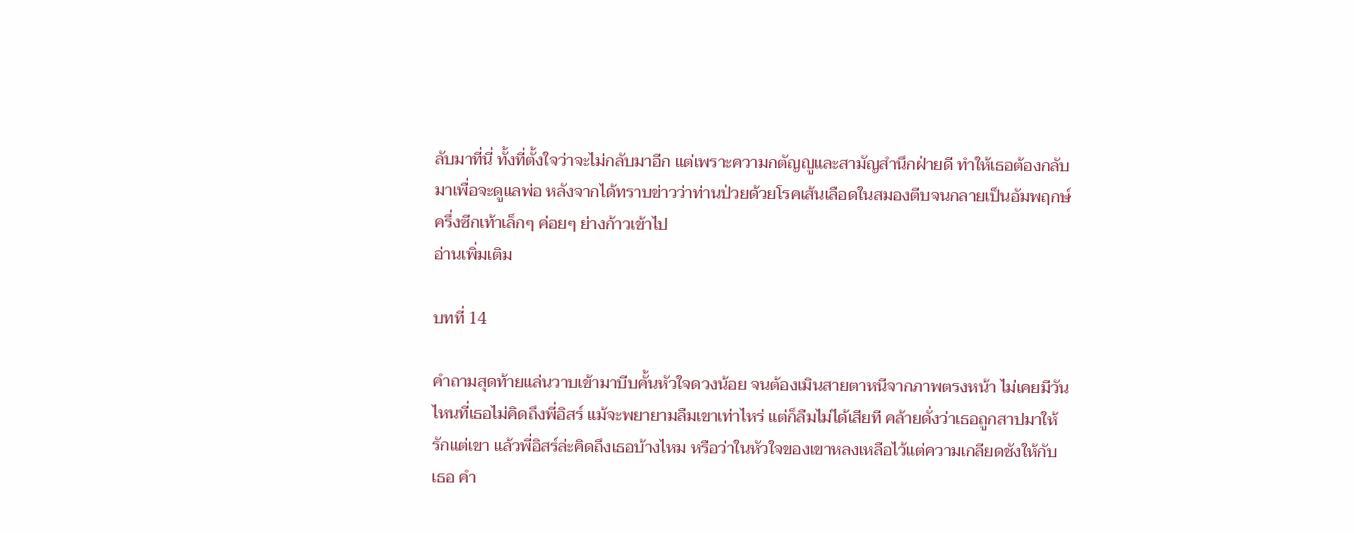ลับมาที่นี่ ทั้งที่ตั้งใจว่าจะไม่กลับมาอีก แต่เพราะความกตัญญูและสามัญสำนึกฝ่ายดี ทำให้เธอต้องกลับมาเพื่อจะดูแลพ่อ หลังจากได้ทราบข่าวว่าท่านป่วยด้วยโรคเส้นเลือดในสมองตีบจนกลายเป็นอัมพฤกษ์ครึ่งซีกเท้าเล็กๆ ค่อยๆ ย่างก้าวเข้าไป
อ่านเพิ่มเติม

บทที่ 14

คำถามสุดท้ายแล่นวาบเข้ามาบีบคั้นหัวใจดวงน้อย จนต้องเมินสายตาหนีจากภาพตรงหน้า ไม่เคยมีวันไหนที่เธอไม่คิดถึงพี่อิสร์ แม้จะพยายามลืมเขาเท่าไหร่ แต่ก็ลืมไม่ได้เสียที คล้ายดั่งว่าเธอถูกสาปมาให้รักแต่เขา แล้วพี่อิสร์ล่ะคิดถึงเธอบ้างไหม หรือว่าในหัวใจของเขาหลงเหลือไว้แต่ความเกลียดชังให้กับเธอ คำ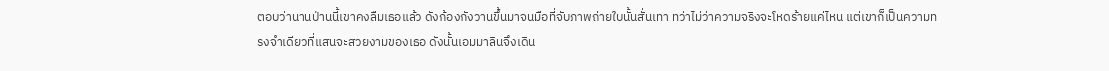ตอบว่านานป่านนี้เขาคงลืมเธอแล้ว ดังก้องกังวานขึ้นมาจนมือที่จับภาพถ่ายใบนั้นสั่นเทา ทว่าไม่ว่าความจริงจะโหดร้ายแค่ไหน แต่เขาก็เป็นความทรงจำเดียวที่แสนจะสวยงามของเธอ ดังนั้นเอมมาลินจึงเดิน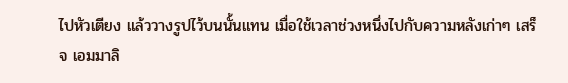ไปหัวเตียง แล้ววางรูปไว้บนนั้นแทน เมื่อใช้เวลาช่วงหนึ่งไปกับความหลังเก่าๆ เสร็จ เอมมาลิ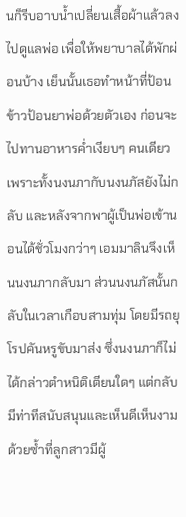นก็รีบอาบน้ำเปลี่ยนเสื้อผ้าแล้วลงไปดูแลพ่อ เพื่อให้พยาบาลได้พักผ่อนบ้าง เย็นนั้นเธอทำหน้าที่ป้อนข้าวป้อนยาพ่อด้วยตัวเอง ก่อนจะไปทานอาหารค่ำเงียบๆ คนเดียว เพราะทั้งนงนภากับนงนภัสยังไม่กลับ และหลังจากพาผู้เป็นพ่อเข้านอนได้ชั่วโมงกว่าๆ เอมมาลินจึงเห็นนงนภากลับมา ส่วนนงนภัสนั้นกลับในเวลาเกือบสามทุ่ม โดยมีรถยุโรปคันหรูขับมาส่ง ซึ่งนงนภาก็ไม่ได้กล่าวตำหนิติเตียนใดๆ แต่กลับมีท่าทีสนับสนุนและเห็นดีเห็นงามด้วยซ้ำที่ลูกสาวมีผู้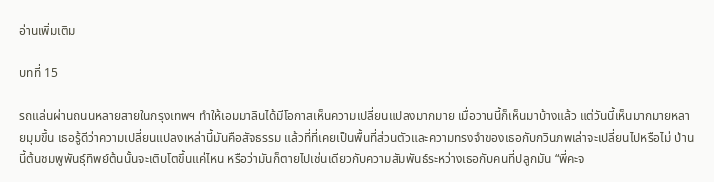อ่านเพิ่มเติม

บทที่ 15

รถแล่นผ่านถนนหลายสายในกรุงเทพฯ ทำให้เอมมาลินได้มีโอกาสเห็นความเปลี่ยนแปลงมากมาย เมื่อวานนี้ก็เห็นมาบ้างแล้ว แต่วันนี้เห็นมากมายหลายมุมขึ้น เธอรู้ดีว่าความเปลี่ยนแปลงเหล่านี้มันคือสัจธรรม แล้วที่ที่เคยเป็นพื้นที่ส่วนตัวและความทรงจำของเธอกับกวินภพเล่าจะเปลี่ยนไปหรือไม่ ป่านนี้ต้นชมพูพันธุ์ทิพย์ต้นนั้นจะเติบโตขึ้นแค่ไหน หรือว่ามันก็ตายไปเช่นเดียวกับความสัมพันธ์ระหว่างเธอกับคนที่ปลูกมัน “พี่คะจ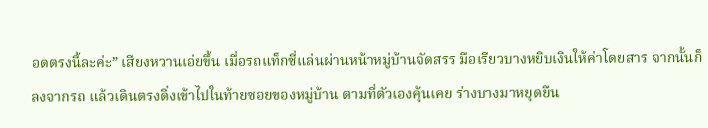อดตรงนี้ละค่ะ” เสียงหวานเอ่ยขึ้น เมื่อรถแท็กซี่แล่นผ่านหน้าหมู่บ้านจัดสรร มือเรียวบางหยิบเงินให้ค่าโดยสาร จากนั้นก็ลงจากรถ แล้วเดินตรงดิ่งเข้าไปในท้ายซอยของหมู่บ้าน ตามที่ตัวเองคุ้นเคย ร่างบางมาหยุดยืน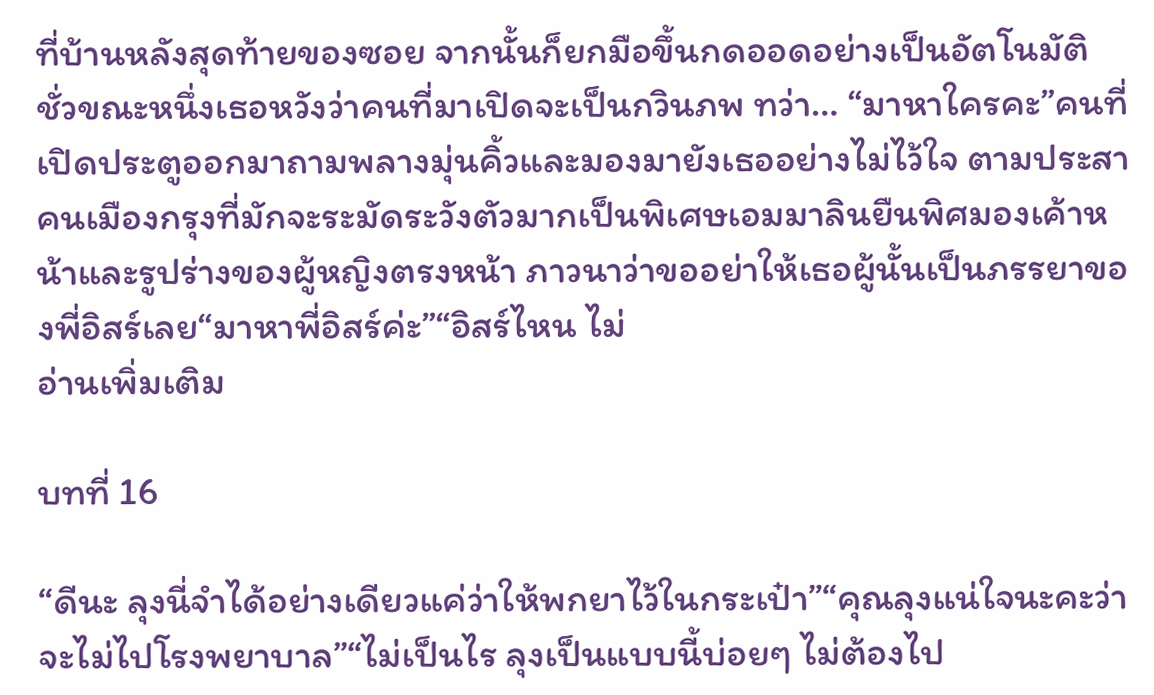ที่บ้านหลังสุดท้ายของซอย จากนั้นก็ยกมือขึ้นกดออดอย่างเป็นอัตโนมัติ ชั่วขณะหนึ่งเธอหวังว่าคนที่มาเปิดจะเป็นกวินภพ ทว่า… “มาหาใครคะ”คนที่เปิดประตูออกมาถามพลางมุ่นคิ้วและมองมายังเธออย่างไม่ไว้ใจ ตามประสาคนเมืองกรุงที่มักจะระมัดระวังตัวมากเป็นพิเศษเอมมาลินยืนพิศมองเค้าหน้าและรูปร่างของผู้หญิงตรงหน้า ภาวนาว่าขออย่าให้เธอผู้นั้นเป็นภรรยาของพี่อิสร์เลย“มาหาพี่อิสร์ค่ะ”“อิสร์ไหน ไม่
อ่านเพิ่มเติม

บทที่ 16

“ดีนะ ลุงนี่จำได้อย่างเดียวแค่ว่าให้พกยาไว้ในกระเป๋า”“คุณลุงแน่ใจนะคะว่าจะไม่ไปโรงพยาบาล”“ไม่เป็นไร ลุงเป็นแบบนี้บ่อยๆ ไม่ต้องไป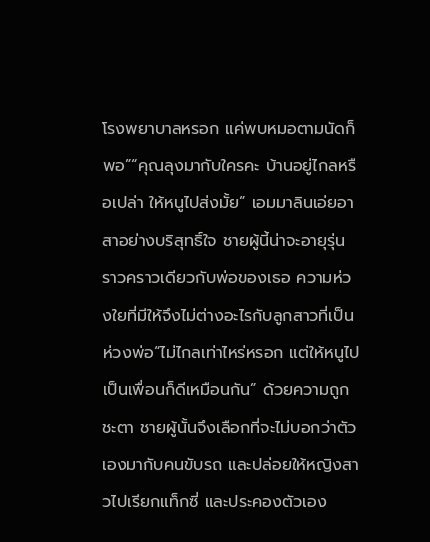โรงพยาบาลหรอก แค่พบหมอตามนัดก็พอ”“คุณลุงมากับใครคะ บ้านอยู่ไกลหรือเปล่า ให้หนูไปส่งมั้ย” เอมมาลินเอ่ยอาสาอย่างบริสุทธิ์ใจ ชายผู้นี้น่าจะอายุรุ่นราวคราวเดียวกับพ่อของเธอ ความห่วงใยที่มีให้จึงไม่ต่างอะไรกับลูกสาวที่เป็นห่วงพ่อ“ไม่ไกลเท่าไหร่หรอก แต่ให้หนูไปเป็นเพื่อนก็ดีเหมือนกัน” ด้วยความถูกชะตา ชายผู้นั้นจึงเลือกที่จะไม่บอกว่าตัวเองมากับคนขับรถ และปล่อยให้หญิงสาวไปเรียกแท็กซี่ และประคองตัวเอง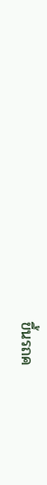ขึ้นรถค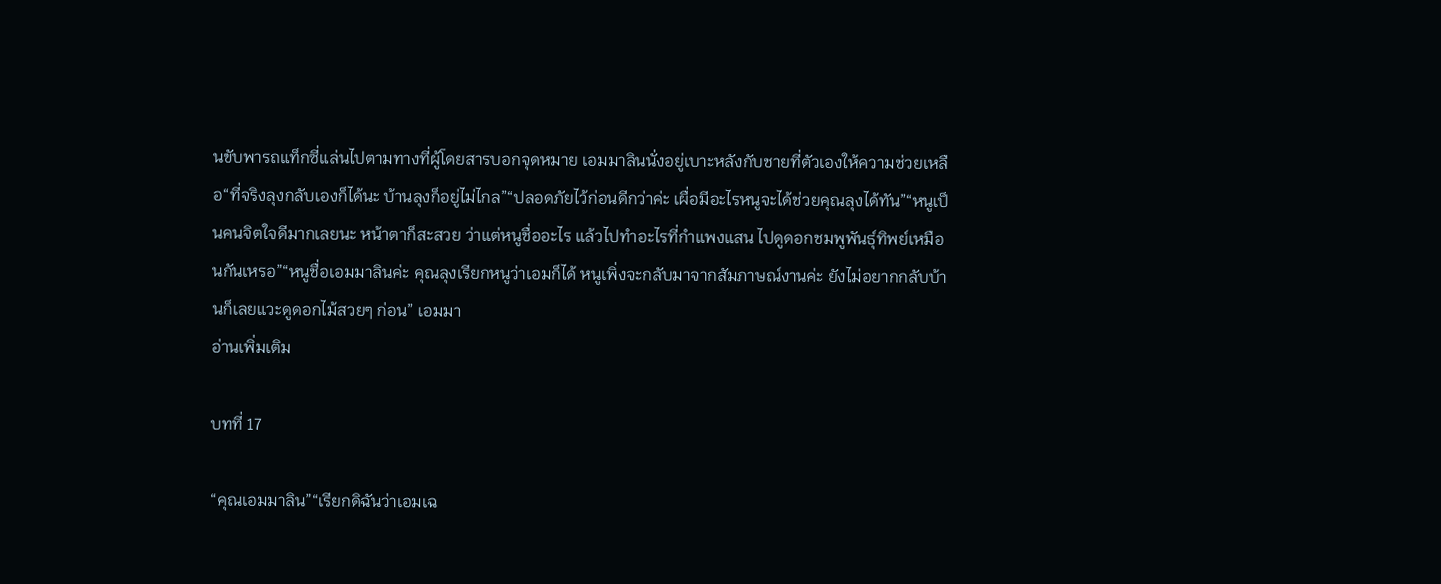นขับพารถแท็กซี่แล่นไปตามทางที่ผู้โดยสารบอกจุดหมาย เอมมาลินนั่งอยู่เบาะหลังกับชายที่ตัวเองให้ความช่วยเหลือ“ที่จริงลุงกลับเองก็ได้นะ บ้านลุงก็อยู่ไม่ไกล”“ปลอดภัยไว้ก่อนดีกว่าค่ะ เผื่อมีอะไรหนูจะได้ช่วยคุณลุงได้ทัน”“หนูเป็นคนจิตใจดีมากเลยนะ หน้าตาก็สะสวย ว่าแต่หนูชื่ออะไร แล้วไปทำอะไรที่กำแพงแสน ไปดูดอกชมพูพันธุ์ทิพย์เหมือนกันเหรอ”“หนูชื่อเอมมาลินค่ะ คุณลุงเรียกหนูว่าเอมก็ได้ หนูเพิ่งจะกลับมาจากสัมภาษณ์งานค่ะ ยังไม่อยากกลับบ้านก็เลยแวะดูดอกไม้สวยๆ ก่อน” เอมมา
อ่านเพิ่มเติม

บทที่ 17

“คุณเอมมาลิน”“เรียกดิฉันว่าเอมเฉ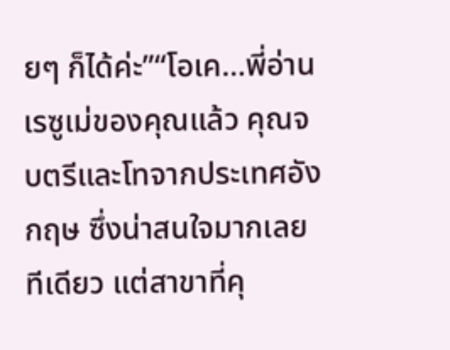ยๆ ก็ได้ค่ะ”“โอเค...พี่อ่านเรซูเม่ของคุณแล้ว คุณจบตรีและโทจากประเทศอังกฤษ ซึ่งน่าสนใจมากเลยทีเดียว แต่สาขาที่คุ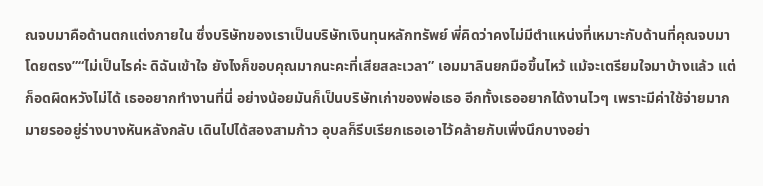ณจบมาคือด้านตกแต่งภายใน ซึ่งบริษัทของเราเป็นบริษัทเงินทุนหลักทรัพย์ พี่คิดว่าคงไม่มีตำแหน่งที่เหมาะกับด้านที่คุณจบมาโดยตรง”“ไม่เป็นไรค่ะ ดิฉันเข้าใจ ยังไงก็ขอบคุณมากนะคะที่เสียสละเวลา” เอมมาลินยกมือขึ้นไหว้ แม้จะเตรียมใจมาบ้างแล้ว แต่ก็อดผิดหวังไม่ได้ เธออยากทำงานที่นี่ อย่างน้อยมันก็เป็นบริษัทเก่าของพ่อเธอ อีกทั้งเธออยากได้งานไวๆ เพราะมีค่าใช้จ่ายมากมายรออยู่ร่างบางหันหลังกลับ เดินไปได้สองสามก้าว อุบลก็รีบเรียกเธอเอาไว้คล้ายกับเพิ่งนึกบางอย่า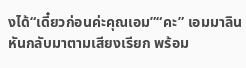งได้“เดี๋ยวก่อนค่ะคุณเอม”“คะ” เอมมาลินหันกลับมาตามเสียงเรียก พร้อม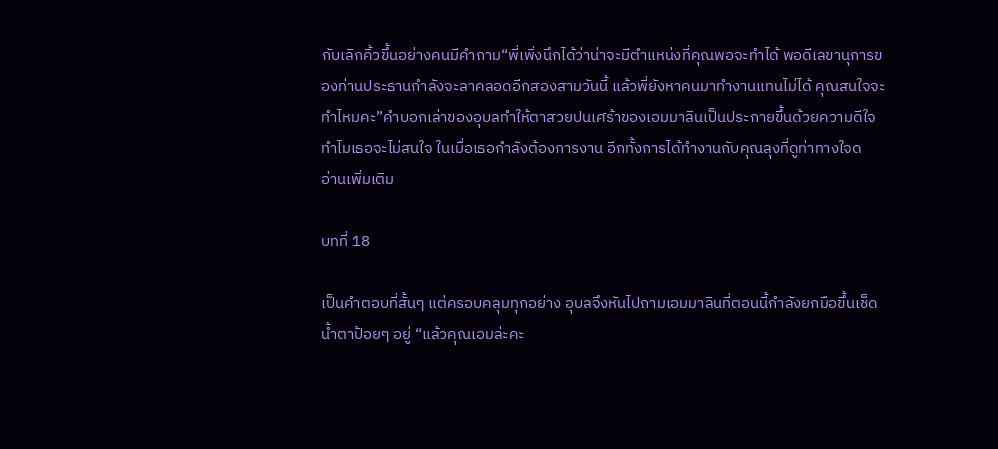กับเลิกคิ้วขึ้นอย่างคนมีคำถาม“พี่เพิ่งนึกได้ว่าน่าจะมีตำแหน่งที่คุณพอจะทำได้ พอดีเลขานุการของท่านประธานกำลังจะลาคลอดอีกสองสามวันนี้ แล้วพี่ยังหาคนมาทำงานแทนไม่ได้ คุณสนใจจะทำไหมคะ”คำบอกเล่าของอุบลทำให้ตาสวยปนเศร้าของเอมมาลินเป็นประกายขึ้นด้วยความดีใจ ทำไมเธอจะไม่สนใจ ในเมื่อเธอกำลังต้องการงาน อีกทั้งการได้ทำงานกับคุณลุงที่ดูท่าทางใจด
อ่านเพิ่มเติม

บทที่ 18

เป็นคำตอบที่สั้นๆ แต่ครอบคลุมทุกอย่าง อุบลจึงหันไปถามเอมมาลินที่ตอนนี้กำลังยกมือขึ้นเช็ดน้ำตาป้อยๆ อยู่ “แล้วคุณเอมล่ะคะ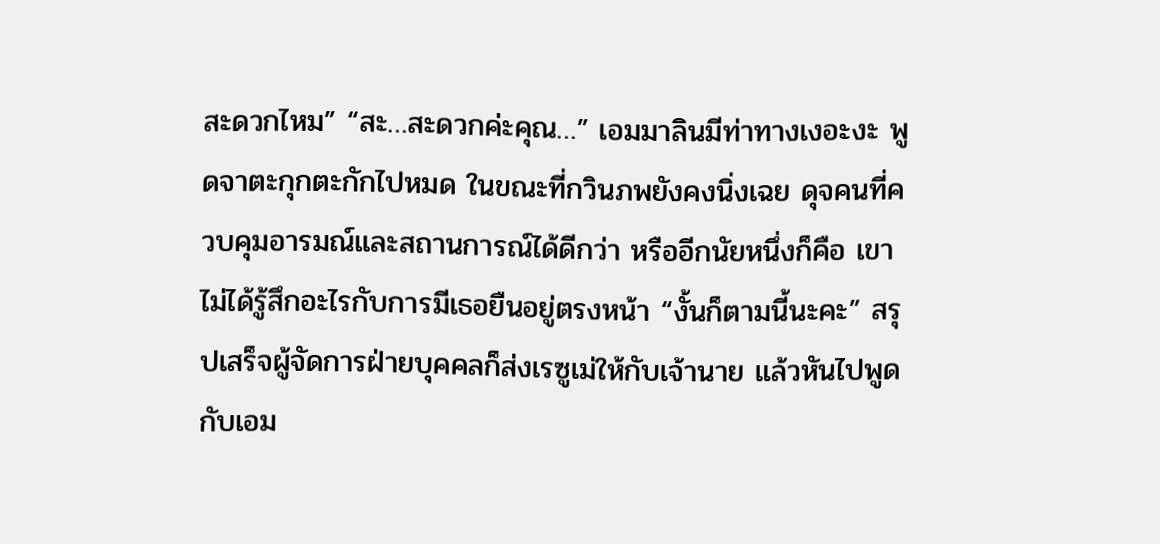สะดวกไหม” “สะ…สะดวกค่ะคุณ…” เอมมาลินมีท่าทางเงอะงะ พูดจาตะกุกตะกักไปหมด ในขณะที่กวินภพยังคงนิ่งเฉย ดุจคนที่ควบคุมอารมณ์และสถานการณ์ได้ดีกว่า หรืออีกนัยหนึ่งก็คือ เขาไม่ได้รู้สึกอะไรกับการมีเธอยืนอยู่ตรงหน้า “งั้นก็ตามนี้นะคะ” สรุปเสร็จผู้จัดการฝ่ายบุคคลก็ส่งเรซูเม่ให้กับเจ้านาย แล้วหันไปพูดกับเอม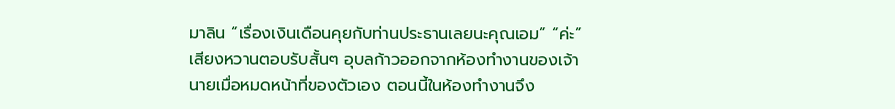มาลิน “เรื่องเงินเดือนคุยกับท่านประธานเลยนะคุณเอม” “ค่ะ” เสียงหวานตอบรับสั้นๆ อุบลก้าวออกจากห้องทำงานของเจ้านายเมื่อหมดหน้าที่ของตัวเอง ตอนนี้ในห้องทำงานจึง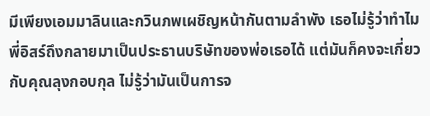มีเพียงเอมมาลินและกวินภพเผชิญหน้ากันตามลำพัง เธอไม่รู้ว่าทำไมพี่อิสร์ถึงกลายมาเป็นประธานบริษัทของพ่อเธอได้ แต่มันก็คงจะเกี่ยวกับคุณลุงกอบกุล ไม่รู้ว่ามันเป็นการจ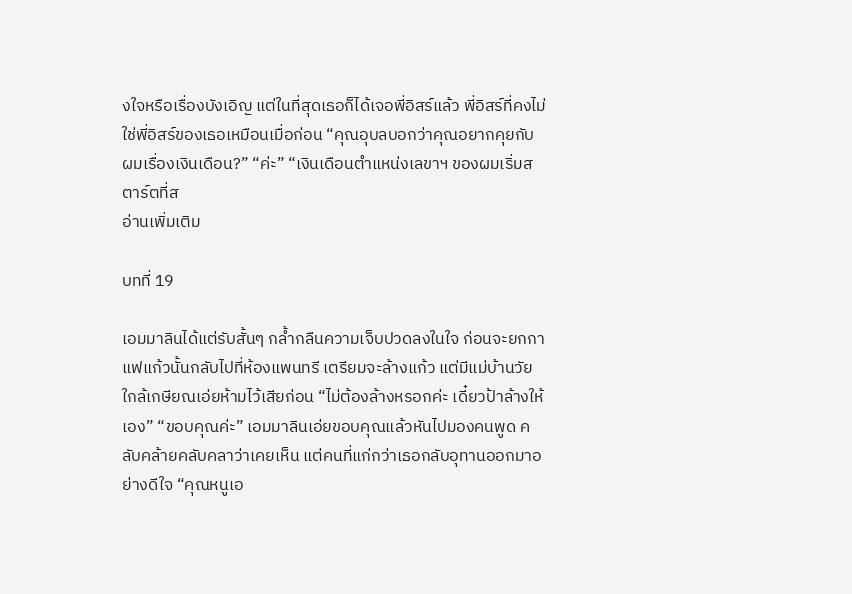งใจหรือเรื่องบังเอิญ แต่ในที่สุดเธอก็ได้เจอพี่อิสร์แล้ว พี่อิสร์ที่คงไม่ใช่พี่อิสร์ของเธอเหมือนเมื่อก่อน “คุณอุบลบอกว่าคุณอยากคุยกับผมเรื่องเงินเดือน?” “ค่ะ” “เงินเดือนตำแหน่งเลขาฯ ของผมเริ่มสตาร์ตที่ส
อ่านเพิ่มเติม

บทที่ 19

เอมมาลินได้แต่รับสั้นๆ กล้ำกลืนความเจ็บปวดลงในใจ ก่อนจะยกกาแฟแก้วนั้นกลับไปที่ห้องแพนทรี เตรียมจะล้างแก้ว แต่มีแม่บ้านวัยใกล้เกษียณเอ่ยห้ามไว้เสียก่อน “ไม่ต้องล้างหรอกค่ะ เดี๋ยวป้าล้างให้เอง” “ขอบคุณค่ะ” เอมมาลินเอ่ยขอบคุณแล้วหันไปมองคนพูด คลับคล้ายคลับคลาว่าเคยเห็น แต่คนที่แก่กว่าเธอกลับอุทานออกมาอย่างดีใจ “คุณหนูเอ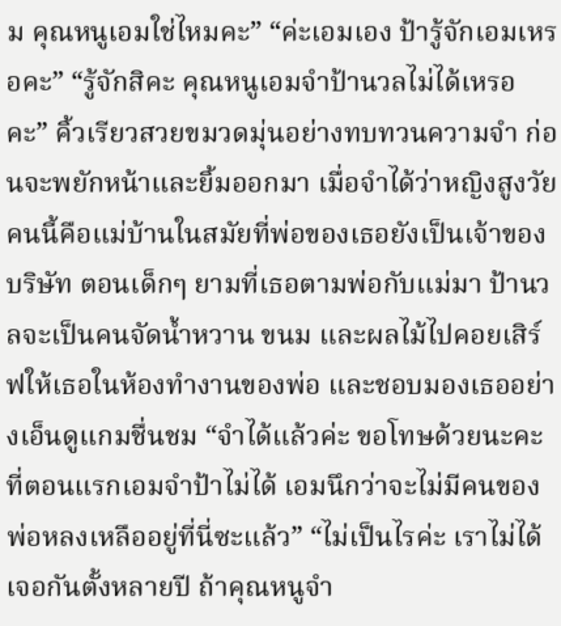ม คุณหนูเอมใช่ไหมคะ” “ค่ะเอมเอง ป้ารู้จักเอมเหรอคะ” “รู้จักสิคะ คุณหนูเอมจำป้านวลไม่ได้เหรอคะ” คิ้วเรียวสวยขมวดมุ่นอย่างทบทวนความจำ ก่อนจะพยักหน้าและยิ้มออกมา เมื่อจำได้ว่าหญิงสูงวัยคนนี้คือแม่บ้านในสมัยที่พ่อของเธอยังเป็นเจ้าของบริษัท ตอนเด็กๆ ยามที่เธอตามพ่อกับแม่มา ป้านวลจะเป็นคนจัดน้ำหวาน ขนม และผลไม้ไปคอยเสิร์ฟให้เธอในห้องทำงานของพ่อ และชอบมองเธออย่างเอ็นดูแกมชื่นชม “จำได้แล้วค่ะ ขอโทษด้วยนะคะที่ตอนแรกเอมจำป้าไม่ได้ เอมนึกว่าจะไม่มีคนของพ่อหลงเหลืออยู่ที่นี่ซะแล้ว” “ไม่เป็นไรค่ะ เราไม่ได้เจอกันตั้งหลายปี ถ้าคุณหนูจำ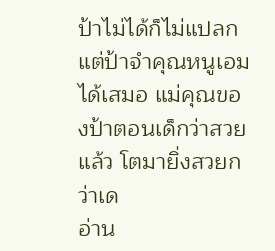ป้าไม่ได้ก็ไม่แปลก แต่ป้าจำคุณหนูเอมได้เสมอ แม่คุณของป้าตอนเด็กว่าสวยแล้ว โตมายิ่งสวยกว่าเด
อ่าน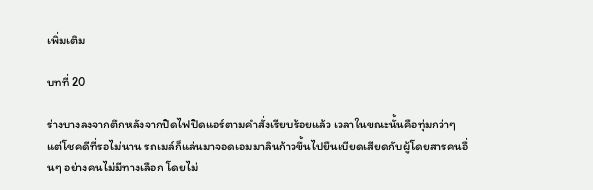เพิ่มเติม

บทที่ 20

ร่างบางลงจากตึกหลังจากปิดไฟปิดแอร์ตามคำสั่งเรียบร้อยแล้ว เวลาในขณะนั้นคือทุ่มกว่าๆ แต่โชคดีที่รอไม่นาน รถเมล์ก็แล่นมาจอดเอมมาลินก้าวขึ้นไปยืนเบียดเสียดกับผู้โดยสารคนอื่นๆ อย่างคนไม่มีทางเลือก โดยไม่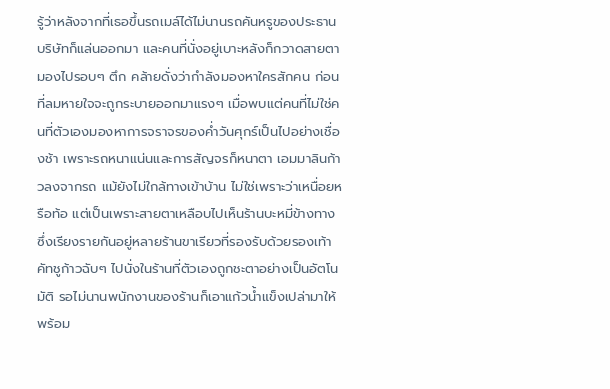รู้ว่าหลังจากที่เธอขึ้นรถเมล์ได้ไม่นานรถคันหรูของประธานบริษัทก็แล่นออกมา และคนที่นั่งอยู่เบาะหลังก็กวาดสายตามองไปรอบๆ ตึก คล้ายดั่งว่ากำลังมองหาใครสักคน ก่อนที่ลมหายใจจะถูกระบายออกมาแรงๆ เมื่อพบแต่คนที่ไม่ใช่คนที่ตัวเองมองหาการจราจรของค่ำวันศุกร์เป็นไปอย่างเชื่องช้า เพราะรถหนาแน่นและการสัญจรก็หนาตา เอมมาลินก้าวลงจากรถ แม้ยังไม่ใกล้ทางเข้าบ้าน ไม่ใช่เพราะว่าเหนื่อยหรือท้อ แต่เป็นเพราะสายตาเหลือบไปเห็นร้านบะหมี่ข้างทาง ซึ่งเรียงรายกันอยู่หลายร้านขาเรียวที่รองรับด้วยรองเท้าคัทชูก้าวฉับๆ ไปนั่งในร้านที่ตัวเองถูกชะตาอย่างเป็นอัตโนมัติ รอไม่นานพนักงานของร้านก็เอาแก้วน้ำแข็งเปล่ามาให้พร้อม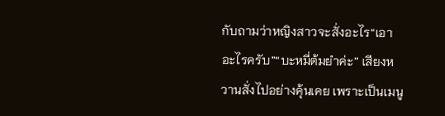กับถามว่าหญิงสาวจะสั่งอะไร“เอาอะไรครับ”“บะหมี่ต้มยำค่ะ” เสียงหวานสั่งไปอย่างคุ้นเคย เพราะเป็นเมนู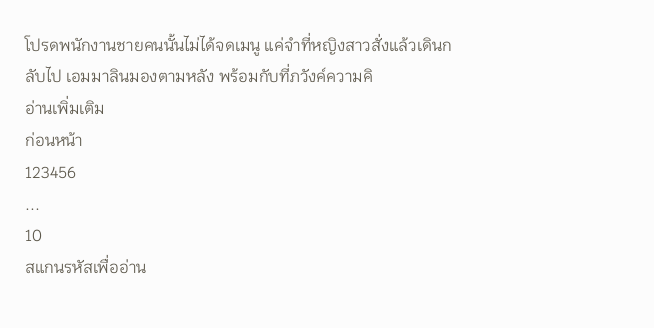โปรดพนักงานชายคนนั้นไม่ได้จดเมนู แค่จำที่หญิงสาวสั่งแล้วเดินกลับไป เอมมาลินมองตามหลัง พร้อมกับที่ภวังค์ความคิ
อ่านเพิ่มเติม
ก่อนหน้า
123456
...
10
สแกนรหัสเพื่ออ่าน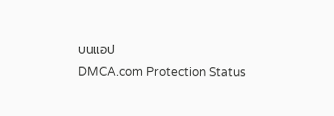บนแอป
DMCA.com Protection Status